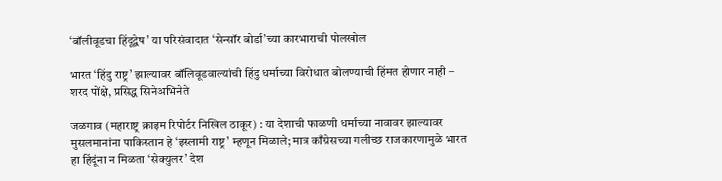‘बॉलीवूडचा हिंदूद्वेष’ या परिसंवादात ‘सेन्सॉर बोर्डा’च्या कारभाराची पोलखोल

भारत ‘हिंदु राष्ट्र’ झाल्यावर बॉलिवूडवाल्यांची हिंदु धर्माच्या विरोधात बोलण्याची हिंमत होणार नाही – शरद पोंक्षे, प्रसिद्ध सिनेअभिनेते

जळगाव (महाराष्ट्र क्राइम रिपोर्टर निखिल ठाकूर) : या देशाची फाळणी धर्माच्या नावावर झाल्यावर मुसलमानांना पाकिस्तान हे ‘इस्लामी राष्ट्र’ म्हणून मिळाले; मात्र काँग्रेसच्या गलीच्छ राजकारणामुळे भारत हा हिंदूंना न मिळता ‘सेक्युलर’ देश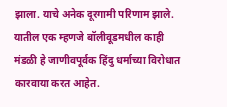झाला. याचे अनेक दूरगामी परिणाम झाले. यातील एक म्हणजे बॉलीवूडमधील काही मंडळी हे जाणीवपूर्वक हिंदु धर्माच्या विरोधात कारवाया करत आहेत.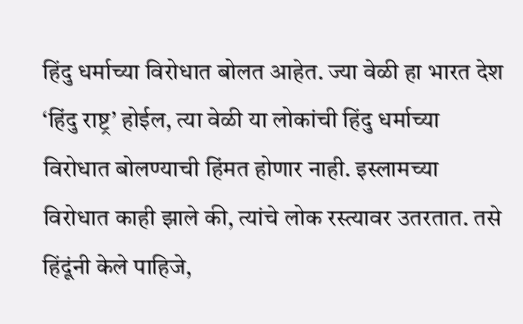हिंदु धर्माच्या विरोधात बोलत आहेत. ज्या वेळी हा भारत देश ‘हिंदु राष्ट्र’ होईल, त्या वेळी या लोकांची हिंदु धर्माच्या विरोधात बोलण्याची हिंमत होणार नाही. इस्लामच्या विरोधात काही झाले की, त्यांचे लोक रस्त्यावर उतरतात. तसे हिंदूंनी केले पाहिजे,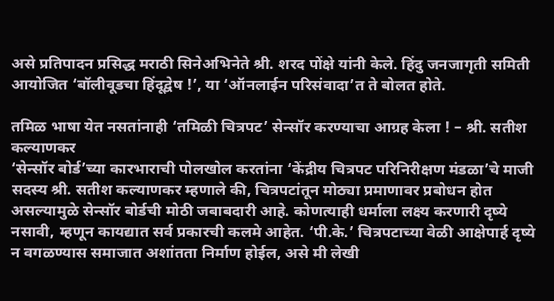असे प्रतिपादन प्रसिद्ध मराठी सिनेअभिनेते श्री. शरद पोंक्षे यांनी केले. हिंदु जनजागृती समिती आयोजित ‘बॉलीवूडचा हिंदूद्वेष !’, या ‘ऑनलाईन परिसंवादा’त ते बोलत होते.

तमिळ भाषा येत नसतांनाही ‘तमिळी चित्रपट’ सेन्सॉर करण्याचा आग्रह केला ! – श्री. सतीश कल्याणकर
‘सेन्सॉर बोर्ड’च्या कारभाराची पोलखोल करतांना ‘केंद्रीय चित्रपट परिनिरीक्षण मंडळा’चे माजी सदस्य श्री. सतीश कल्याणकर म्हणाले की, चित्रपटांतून मोठ्या प्रमाणावर प्रबोधन होत असल्यामुळे सेन्सॉर बोर्डची मोठी जबाबदारी आहे. कोणत्याही धर्माला लक्ष्य करणारी दृष्ये नसावी, म्हणून कायद्यात सर्व प्रकारची कलमे आहेत. ‘पी.के.’ चित्रपटाच्या वेळी आक्षेपार्ह दृष्ये न वगळण्यास समाजात अशांतता निर्माण होईल, असे मी लेखी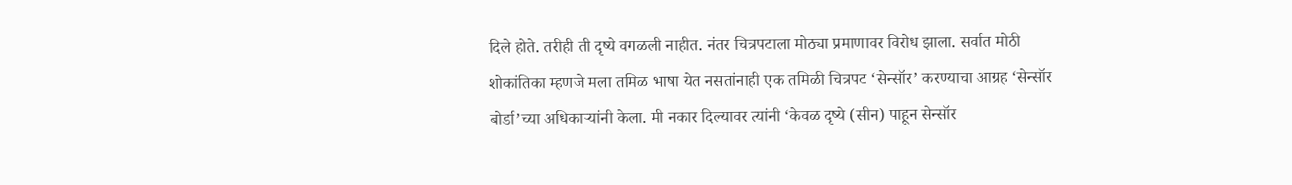दिले होते. तरीही ती दृष्ये वगळली नाहीत. नंतर चित्रपटाला मोठ्या प्रमाणावर विरोध झाला. सर्वात मोठी शोकांतिका म्हणजे मला तमिळ भाषा येत नसतांनाही एक तमिळी चित्रपट ‘सेन्सॉर’ करण्याचा आग्रह ‘सेन्सॉर बोर्डा’च्या अधिकार्‍यांनी केला. मी नकार दिल्यावर त्यांनी ‘केवळ दृष्ये (सीन) पाहून सेन्सॉर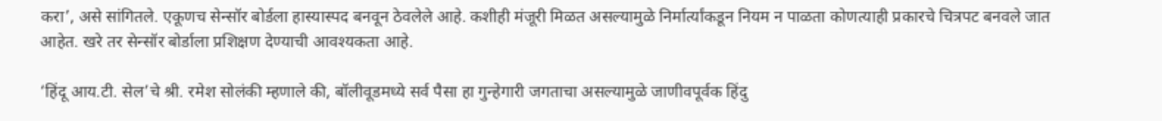करा’, असे सांगितले. एकूणच सेन्सॉर बोर्डला हास्यास्पद बनवून ठेवलेले आहे. कशीही मंजूरी मिळत असल्यामुळे निर्मार्त्यांकडून नियम न पाळता कोणत्याही प्रकारचे चित्रपट बनवले जात आहेत. खरे तर सेन्सॉर बोर्डाला प्रशिक्षण देण्याची आवश्यकता आहे.

‘हिंदू आय.टी. सेल’चे श्री. रमेश सोलंकी म्हणाले की, बॉलीवूडमध्ये सर्व पैसा हा गुन्हेगारी जगताचा असल्यामुळे जाणीवपूर्वक हिंदु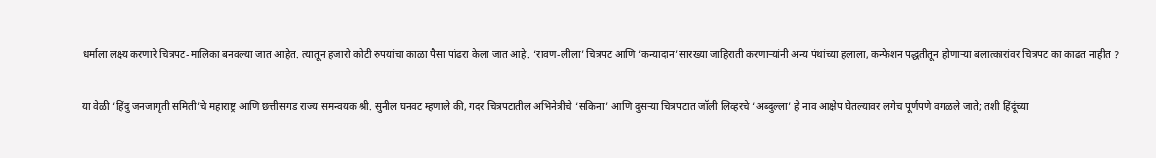धर्माला लक्ष्य करणारे चित्रपट-मालिका बनवल्या जात आहेत. त्यातून हजारो कोटी रुपयांचा काळा पैसा पांढरा केला जात आहे. ‘रावण-लीला’ चित्रपट आणि ‘कन्यादान’सारख्या जाहिराती करणार्‍यांनी अन्य पंथांच्या हलाला, कन्फेशन पद्धतीतून होणार्‍या बलात्कारांवर चित्रपट का काढत नाहीत ?

या वेळी ‘हिंदु जनजागृती समिती’चे महाराष्ट्र आणि छत्तीसगड राज्य समन्वयक श्री. सुनील घनवट म्हणाले की, गदर चित्रपटातील अभिनेत्रीचे ‘सकिना’ आणि दुसर्‍या चित्रपटात जॉली लिव्हरचे ‘अब्दुल्ला’ हे नाव आक्षेप घेतल्यावर लगेच पूर्णपणे वगळले जाते; तशी हिंदूंच्या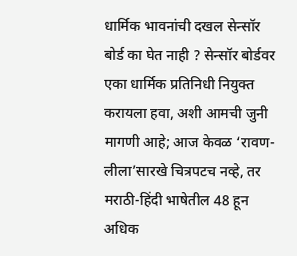धार्मिक भावनांची दखल सेन्सॉर बोर्ड का घेत नाही ? सेन्सॉर बोर्डवर एका धार्मिक प्रतिनिधी नियुक्त करायला हवा, अशी आमची जुनी मागणी आहे; आज केवळ ‘रावण-लीला’सारखे चित्रपटच नव्हे, तर मराठी-हिंदी भाषेतील 48 हून अधिक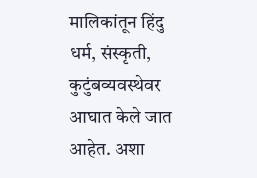मालिकांतून हिंदु धर्म, संस्कृती, कुटुंबव्यवस्थेवर आघात केले जात आहेत. अशा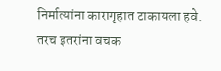निर्मात्यांना कारागृहात टाकायला हवे. तरच इतरांना वचक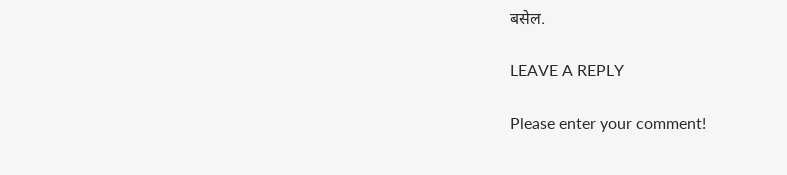बसेल.

LEAVE A REPLY

Please enter your comment!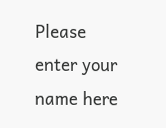Please enter your name here